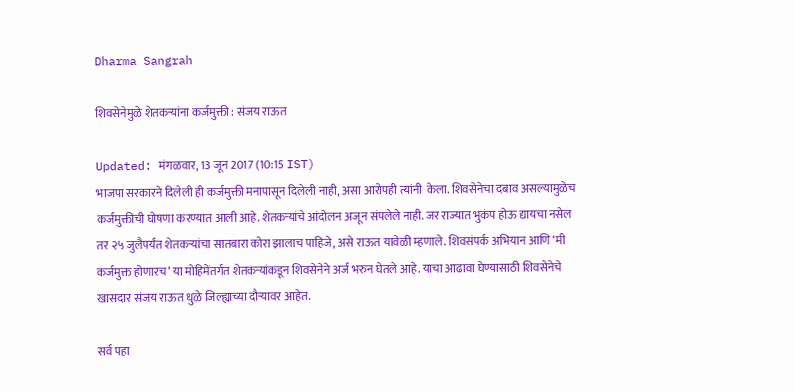Dharma Sangrah

शिवसेनेमुळे शेतकर्‍यांना कर्जमुक्ती : संजय राऊत

Updated: मंगळवार, 13 जून 2017 (10:15 IST)
भाजपा सरकारने दिलेली ही कर्जमुक्ती मनापासून दिलेली नाही, असा आरोपही त्यांनी  केला. शिवसेनेचा दबाव असल्यामुळेच कर्जमुक्तीची घोषणा करण्यात आली आहे. शेतकर्‍यांचे आंदोलन अजून संपलेले नाही. जर राज्यात भुकंप होऊ द्यायचा नसेल तर २५ जुलैपर्यंत शेतकर्‍यांचा सातबारा कोरा झालाच पाहिजे, असे राऊत यावेळी म्हणाले. शिवसंपर्क अभियान आणि ‘मी कर्जमुक्त होणारच’ या मोहिमेंतर्गत शेतकर्‍यांकडून शिवसेनेने अर्ज भरुन घेतले आहे. याचा आढावा घेण्यासाठी शिवसेनेचे खासदार संजय राऊत धुळे जिल्ह्याच्या दौऱ्यावर आहेत.

सर्व पहा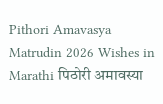Pithori Amavasya Matrudin 2026 Wishes in Marathi पिठोरी अमावस्या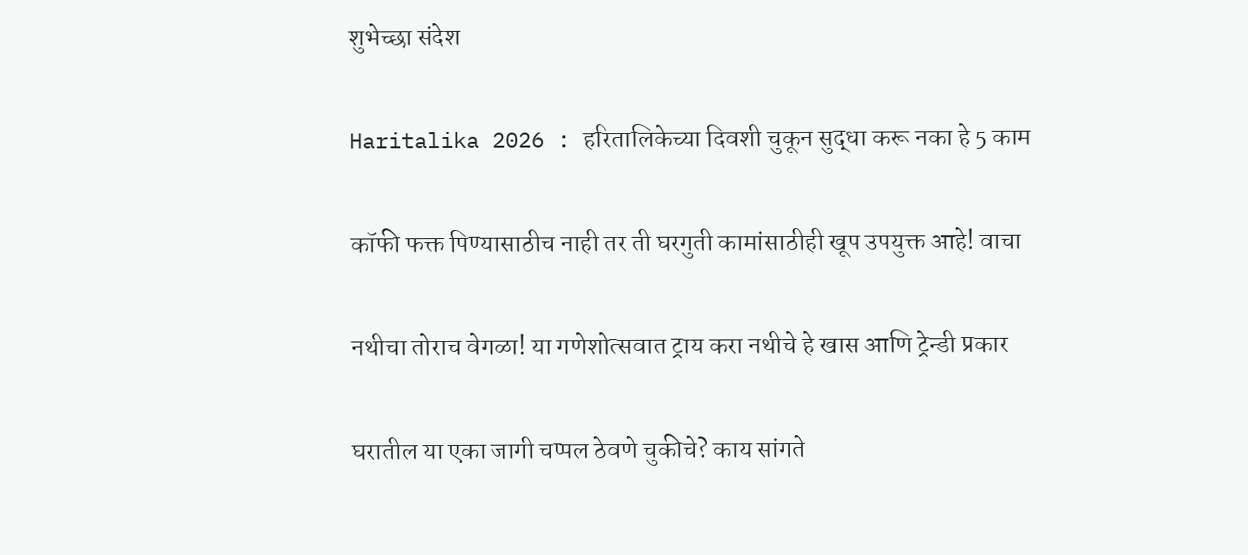शुभेच्छा संदेश

Haritalika 2026 : हरितालिकेच्या दिवशी चुकून सुद्धा करू नका हे 5 काम

कॉफी फक्त पिण्यासाठीच नाही तर ती घरगुती कामांसाठीही खूप उपयुक्त आहे! वाचा

नथीचा तोराच वेगळा! या गणेशोत्सवात ट्राय करा नथीचे हे खास आणि ट्रेन्डी प्रकार

घरातील या एका जागी चप्पल ठेवणे चुकीचे? काय सांगते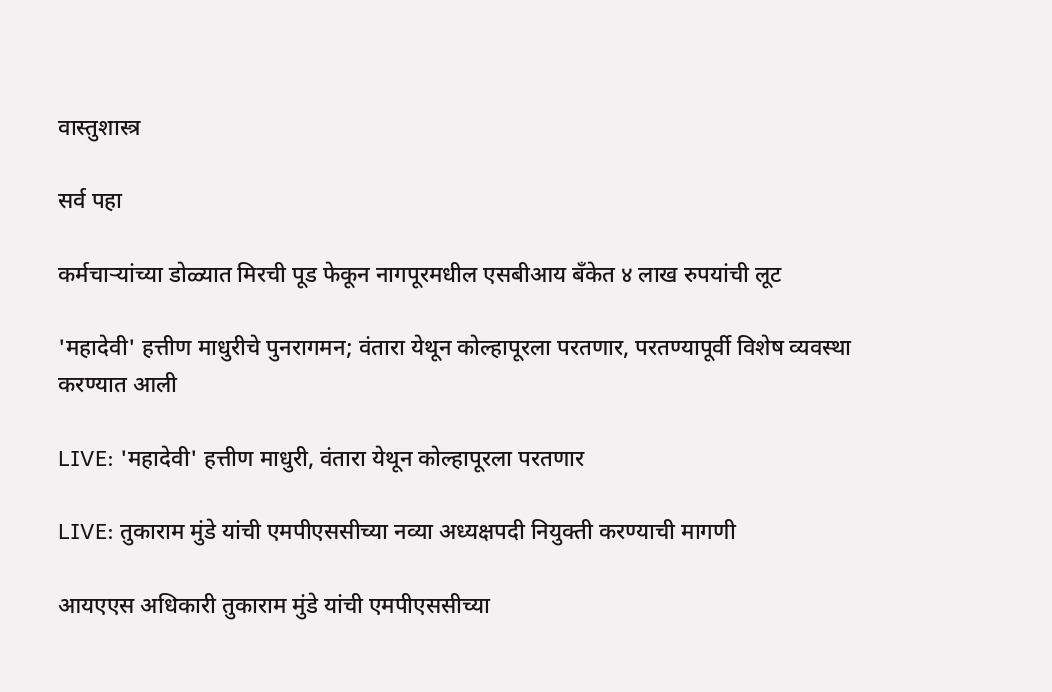वास्तुशास्त्र

सर्व पहा

कर्मचाऱ्यांच्या डोळ्यात मिरची पूड फेकून नागपूरमधील एसबीआय बँकेत ४ लाख रुपयांची लूट

'महादेवी' हत्तीण माधुरीचे पुनरागमन; वंतारा येथून कोल्हापूरला परतणार, परतण्यापूर्वी विशेष व्यवस्था करण्यात आली

LIVE: 'महादेवी' हत्तीण माधुरी, वंतारा येथून कोल्हापूरला परतणार

LIVE: तुकाराम मुंडे यांची एमपीएससीच्या नव्या अध्यक्षपदी नियुक्ती करण्याची मागणी

आयएएस अधिकारी तुकाराम मुंडे यांची एमपीएससीच्या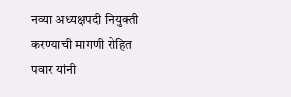नव्या अध्यक्षपदी नियुक्ती करण्याची मागणी रोहित पवार यांनी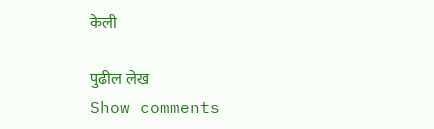केली

पुढील लेख
Show comments